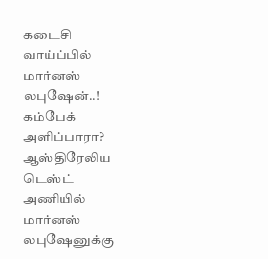கடைசி வாய்ப்பில் மார்னஸ் லபுஷேன்..! கம்பேக் அளிப்பாரா?
ஆஸ்திரேலிய டெஸ்ட் அணியில் மார்னஸ் லபுஷேனுக்கு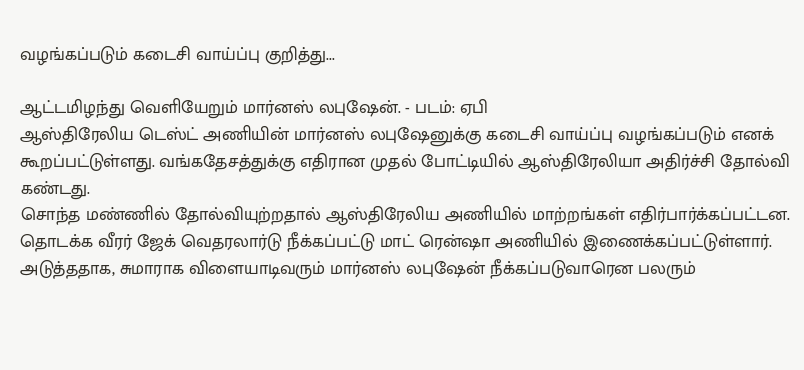வழங்கப்படும் கடைசி வாய்ப்பு குறித்து...

ஆட்டமிழந்து வெளியேறும் மார்னஸ் லபுஷேன். - படம்: ஏபி
ஆஸ்திரேலிய டெஸ்ட் அணியின் மார்னஸ் லபுஷேனுக்கு கடைசி வாய்ப்பு வழங்கப்படும் எனக் கூறப்பட்டுள்ளது. வங்கதேசத்துக்கு எதிரான முதல் போட்டியில் ஆஸ்திரேலியா அதிர்ச்சி தோல்வி கண்டது.
சொந்த மண்ணில் தோல்வியுற்றதால் ஆஸ்திரேலிய அணியில் மாற்றங்கள் எதிர்பார்க்கப்பட்டன. தொடக்க வீரர் ஜேக் வெதரலார்டு நீக்கப்பட்டு மாட் ரென்ஷா அணியில் இணைக்கப்பட்டுள்ளார்.
அடுத்ததாக, சுமாராக விளையாடிவரும் மார்னஸ் லபுஷேன் நீக்கப்படுவாரென பலரும்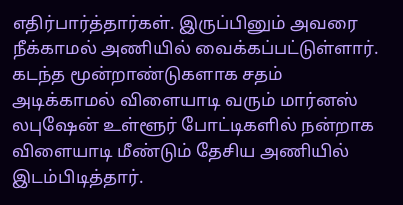எதிர்பார்த்தார்கள். இருப்பினும் அவரை நீக்காமல் அணியில் வைக்கப்பட்டுள்ளார்.
கடந்த மூன்றாண்டுகளாக சதம் அடிக்காமல் விளையாடி வரும் மார்னஸ் லபுஷேன் உள்ளூர் போட்டிகளில் நன்றாக விளையாடி மீண்டும் தேசிய அணியில் இடம்பிடித்தார்.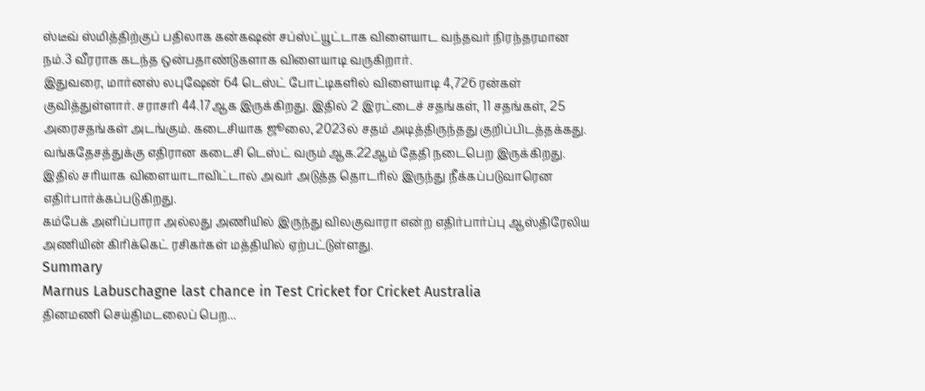ஸ்டீவ் ஸ்மித்திற்குப் பதிலாக கன்கஷன் சப்ஸ்ட்யூட்டாக விளையாட வந்தவர் நிரந்தரமான நம்.3 வீரராக கடந்த ஒன்பதாண்டுகளாக விளையாடி வருகிறார்.
இதுவரை, மார்னஸ் லபுஷேன் 64 டெஸ்ட் போட்டிகளில் விளையாடி 4,726 ரன்கள் குவித்துள்ளார். சராசரி 44.17ஆக இருக்கிறது. இதில் 2 இரட்டைச் சதங்கள், 11 சதங்கள், 25 அரைசதங்கள் அடங்கும். கடைசியாக ஜூலை, 2023ல் சதம் அடித்திருந்தது குறிப்பிடத்தக்கது.
வங்கதேசத்துக்கு எதிரான கடைசி டெஸ்ட் வரும் ஆக.22ஆம் தேதி நடைபெற இருக்கிறது. இதில் சரியாக விளையாடாவிட்டால் அவர் அடுத்த தொடரில் இருந்து நீக்கப்படுவாரென எதிர்பார்க்கப்படுகிறது.
கம்பேக் அளிப்பாரா அல்லது அணியில் இருந்து விலகுவாரா என்ற எதிர்பார்ப்பு ஆஸ்திரேலிய அணியின் கிரிக்கெட் ரசிகர்கள் மத்தியில் ஏற்பட்டுள்ளது.
Summary
Marnus Labuschagne last chance in Test Cricket for Cricket Australia
தினமணி செய்திமடலைப் பெற...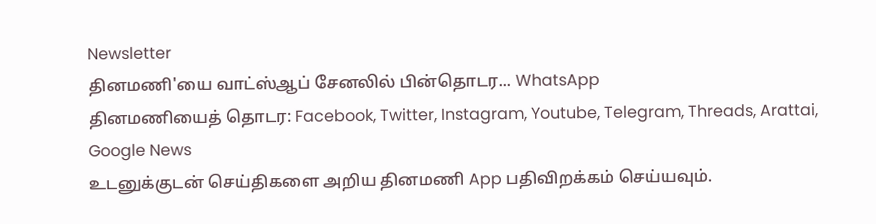Newsletter
தினமணி'யை வாட்ஸ்ஆப் சேனலில் பின்தொடர... WhatsApp
தினமணியைத் தொடர: Facebook, Twitter, Instagram, Youtube, Telegram, Threads, Arattai, Google News
உடனுக்குடன் செய்திகளை அறிய தினமணி App பதிவிறக்கம் செய்யவும்.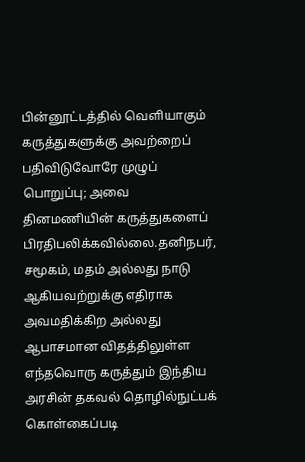பின்னூட்டத்தில் வெளியாகும் கருத்துகளுக்கு அவற்றைப் பதிவிடுவோரே முழுப் பொறுப்பு; அவை தினமணியின் கருத்துகளைப் பிரதிபலிக்கவில்லை.தனிநபர், சமூகம், மதம் அல்லது நாடு ஆகியவற்றுக்கு எதிராக அவமதிக்கிற அல்லது ஆபாசமான விதத்திலுள்ள எந்தவொரு கருத்தும் இந்திய அரசின் தகவல் தொழில்நுட்பக் கொள்கைப்படி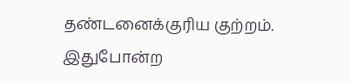தண்டனைக்குரிய குற்றம். இதுபோன்ற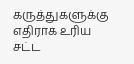கருத்துகளுக்கு எதிராக உரிய சட்ட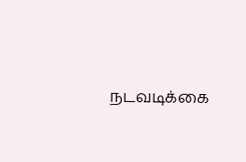நடவடிக்கை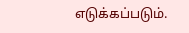எடுக்கப்படும்.